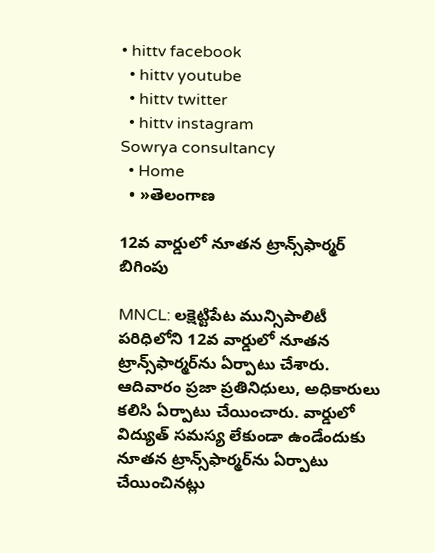• hittv facebook
  • hittv youtube
  • hittv twitter
  • hittv instagram
Sowrya consultancy
  • Home
  • »తెలంగాణ

12వ వార్డులో నూతన ట్రాన్స్‌ఫార్మర్ బిగింపు

MNCL: లక్షెట్టిపేట మున్సిపాలిటీ పరిధిలోని 12వ వార్డులో నూతన ట్రాన్స్‌ఫార్మర్‌ను ఏర్పాటు చేశారు. ఆదివారం ప్రజా ప్రతినిధులు, అధికారులు కలిసి ఏర్పాటు చేయించారు. వార్డులో విద్యుత్ సమస్య లేకుండా ఉండేందుకు నూతన ట్రాన్స్‌ఫార్మర్‌ను ఏర్పాటు చేయించినట్లు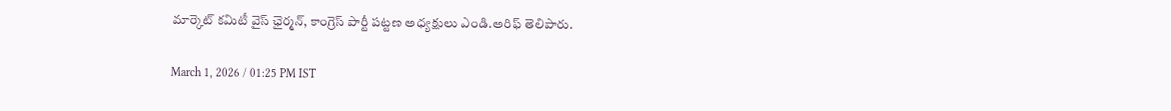మార్కెట్ కమిటీ వైస్ ఛైర్మన్, కాంగ్రెస్ పార్టీ పట్టణ అధ్యక్షులు ఎండి.అరిఫ్ తెలిపారు.

March 1, 2026 / 01:25 PM IST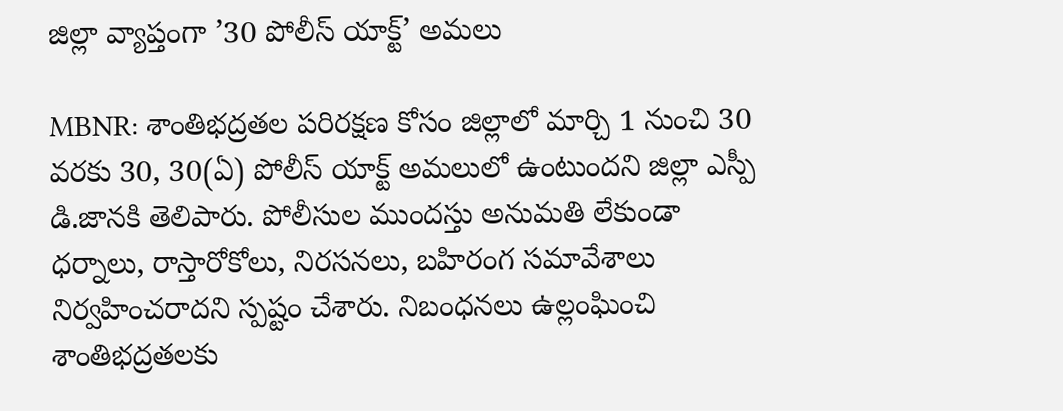జిల్లా వ్యాప్తంగా ’30 పోలీస్ యాక్ట్’ అమలు

MBNR: శాంతిభద్రతల పరిరక్షణ కోసం జిల్లాలో మార్చి 1 నుంచి 30 వరకు 30, 30(ఏ) పోలీస్ యాక్ట్ అమలులో ఉంటుందని జిల్లా ఎస్పీ డి.జానకి తెలిపారు. పోలీసుల ముందస్తు అనుమతి లేకుండా ధర్నాలు, రాస్తారోకోలు, నిరసనలు, బహిరంగ సమావేశాలు నిర్వహించరాదని స్పష్టం చేశారు. నిబంధనలు ఉల్లంఘించి శాంతిభద్రతలకు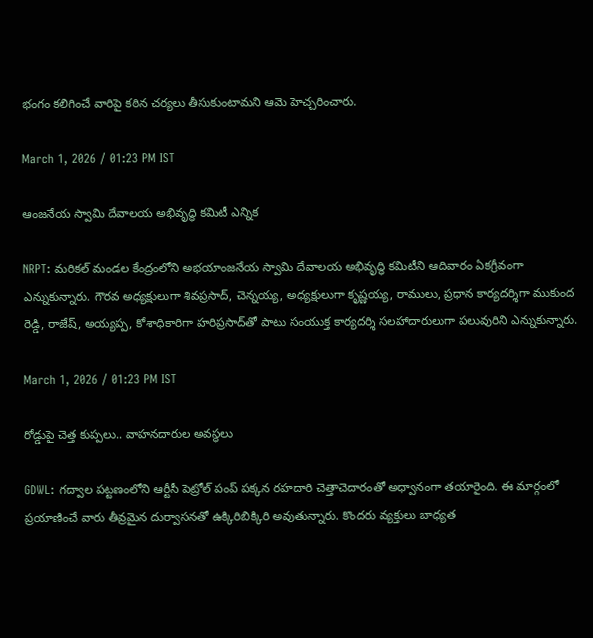భంగం కలిగించే వారిపై కఠిన చర్యలు తీసుకుంటామని ఆమె హెచ్చరించారు.

March 1, 2026 / 01:23 PM IST

ఆంజనేయ స్వామి దేవాలయ అభివృద్ధి కమిటీ ఎన్నిక

NRPT: మరికల్ మండల కేంద్రంలోని అభయాంజనేయ స్వామి దేవాలయ అభివృద్ధి కమిటీని ఆదివారం ఏకగ్రీవంగా ఎన్నుకున్నారు. గౌరవ అధ్యక్షులుగా శివప్రసాద్, చెన్నయ్య, అధ్యక్షులుగా కృష్ణయ్య, రాములు, ప్రధాన కార్యదర్శిగా ముకుంద రెడ్డి, రాజేష్, అయ్యప్ప, కోశాధికారిగా హరిప్రసాద్‌తో పాటు సంయుక్త కార్యదర్శి సలహాదారులుగా పలువురిని ఎన్నుకున్నారు.

March 1, 2026 / 01:23 PM IST

రోడ్డుపై చెత్త కుప్పలు.. వాహనదారుల అవస్థలు

GDWL: గద్వాల పట్టణంలోని ఆర్టీసీ పెట్రోల్ పంప్ పక్కన రహదారి చెత్తాచెదారంతో అధ్వానంగా తయారైంది. ఈ మార్గంలో ప్రయాణించే వారు తీవ్రమైన దుర్వాసనతో ఉక్కిరిబిక్కిరి అవుతున్నారు. కొందరు వ్యక్తులు బాధ్యత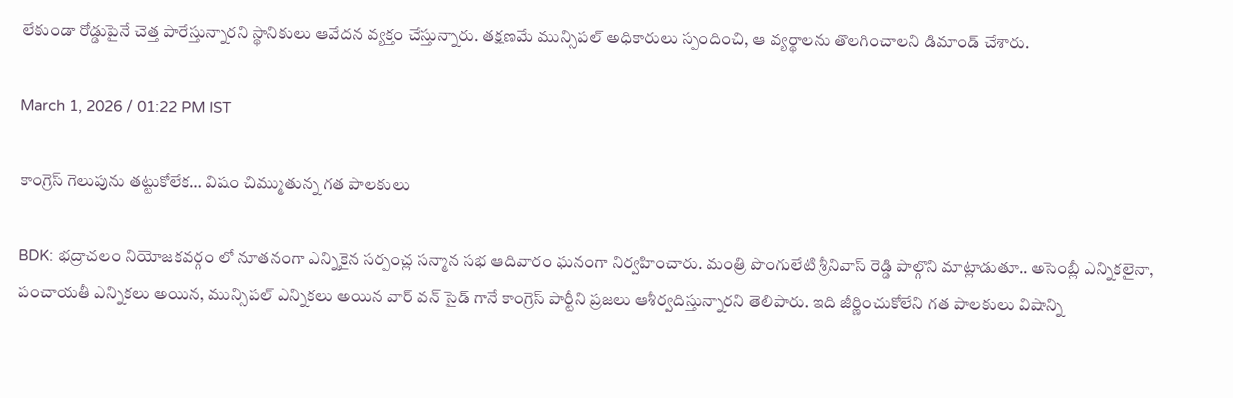లేకుండా రోడ్డుపైనే చెత్త పారేస్తున్నారని స్థానికులు ఆవేదన వ్యక్తం చేస్తున్నారు. తక్షణమే మున్సిపల్ అధికారులు స్పందించి, ఆ వ్యర్థాలను తొలగించాలని డిమాండ్ చేశారు.

March 1, 2026 / 01:22 PM IST

కాంగ్రెస్ గెలుపును తట్టుకోలేక… విషం చిమ్ముతున్న గత పాలకులు

BDK: భద్రాచలం నియోజకవర్గం లో నూతనంగా ఎన్నికైన సర్పంచ్ల సన్మాన సభ ఆదివారం ఘనంగా నిర్వహించారు. మంత్రి పొంగులేటి శ్రీనివాస్ రెడ్డి పాల్గొని మాట్లాడుతూ.. అసెంబ్లీ ఎన్నికలైనా, పంచాయతీ ఎన్నికలు అయిన, మున్సిపల్ ఎన్నికలు అయిన వార్ వన్ సైడ్ గానే కాంగ్రెస్ పార్టీని ప్రజలు ఆశీర్వదిస్తున్నారని తెలిపారు. ఇది జీర్ణించుకోలేని గత పాలకులు విషాన్ని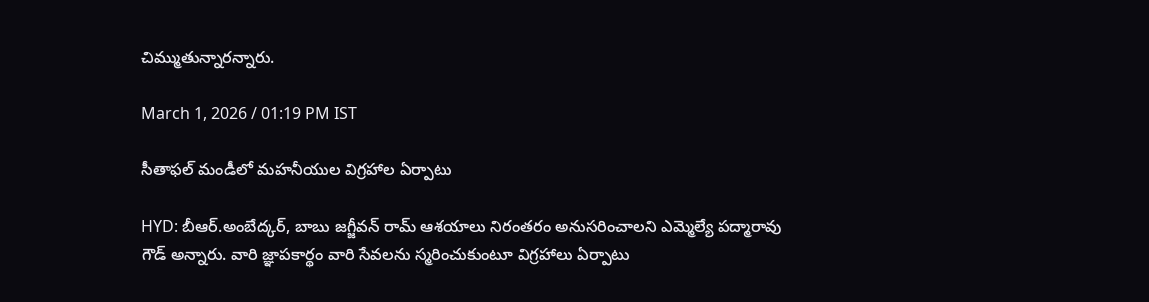చిమ్ముతున్నారన్నారు.

March 1, 2026 / 01:19 PM IST

సీతాఫల్ మండీలో మహనీయుల విగ్రహాల ఏర్పాటు

HYD: బీఆర్.అంబేద్కర్, బాబు జగ్జీవన్ రామ్ ఆశయాలు నిరంతరం అనుసరించాలని ఎమ్మెల్యే పద్మారావు గౌడ్ అన్నారు. వారి జ్ఞాపకార్థం వారి సేవలను స్మరించుకుంటూ విగ్రహాలు ఏర్పాటు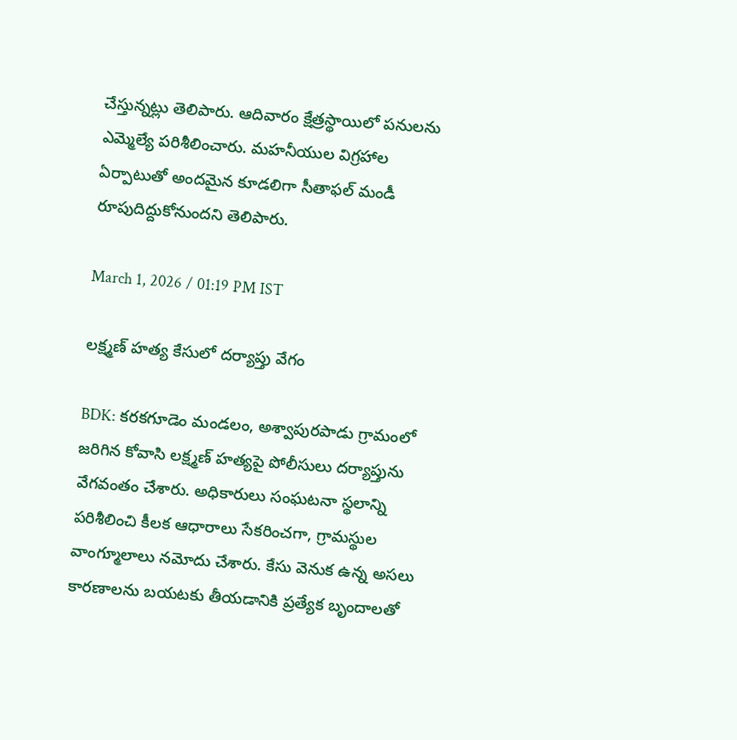చేస్తున్నట్లు తెలిపారు. ఆదివారం క్షేత్రస్థాయిలో పనులను ఎమ్మెల్యే పరిశీలించారు. మహనీయుల విగ్రహాల ఏర్పాటుతో అందమైన కూడలిగా సీతాఫల్ మండీ రూపుదిద్దుకోనుందని తెలిపారు.

March 1, 2026 / 01:19 PM IST

లక్ష్మణ్ హత్య కేసులో దర్యాప్తు వేగం

BDK: కరకగూడెం మండలం, అశ్వాపురపాడు గ్రామంలో జరిగిన కోవాసి లక్ష్మణ్ హత్యపై పోలీసులు దర్యాప్తును వేగవంతం చేశారు. అధికారులు సంఘటనా స్థలాన్ని పరిశీలించి కీలక ఆధారాలు సేకరించగా, గ్రామస్థుల వాంగ్మూలాలు నమోదు చేశారు. కేసు వెనుక ఉన్న అసలు కారణాలను బయటకు తీయడానికి ప్రత్యేక బృందాలతో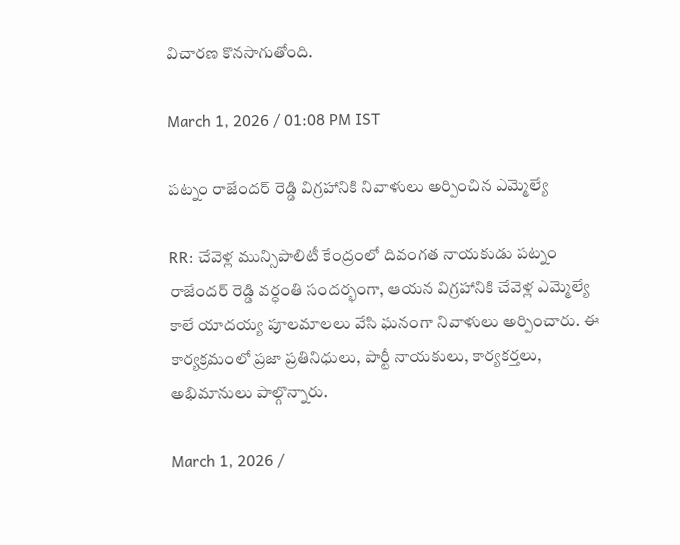విచారణ కొనసాగుతోంది.

March 1, 2026 / 01:08 PM IST

పట్నం రాజేందర్ రెడ్డి విగ్రహానికి నివాళులు అర్పించిన ఎమ్మెల్యే

RR: చేవెళ్ల మున్సిపాలిటీ కేంద్రంలో దివంగత నాయకుడు పట్నం రాజేందర్ రెడ్డి వర్ధంతి సందర్భంగా, ఆయన విగ్రహానికి చేవెళ్ల ఎమ్మెల్యే కాలే యాదయ్య పూలమాలలు వేసి ఘనంగా నివాళులు అర్పించారు. ఈ కార్యక్రమంలో ప్రజా ప్రతినిధులు, పార్టీ నాయకులు, కార్యకర్తలు, అభిమానులు పాల్గొన్నారు.

March 1, 2026 /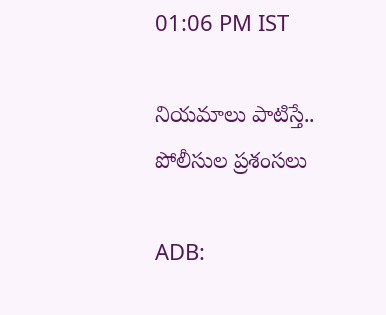01:06 PM IST

నియమాలు పాటిస్తే.. పోలీసుల ప్రశంసలు

ADB: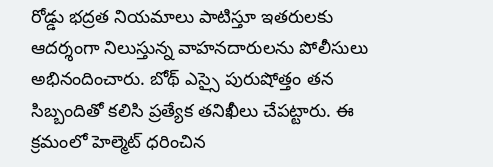రోడ్డు భద్రత నియమాలు పాటిస్తూ ఇతరులకు ఆదర్శంగా నిలుస్తున్న వాహనదారులను పోలీసులు అభినందించారు. బోథ్ ఎస్సై పురుషోత్తం తన సిబ్బందితో కలిసి ప్రత్యేక తనిఖీలు చేపట్టారు. ఈ క్రమంలో హెల్మెట్ ధరించిన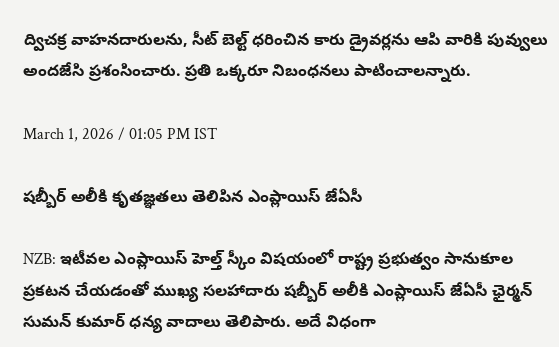ద్విచక్ర వాహనదారులను, సీట్ బెల్ట్ ధరించిన కారు డ్రైవర్లను ఆపి వారికి పువ్వులు అందజేసి ప్రశంసించారు. ప్రతి ఒక్కరూ నిబంధనలు పాటించాలన్నారు.

March 1, 2026 / 01:05 PM IST

షబ్బీర్ అలీకి కృతజ్ఞతలు తెలిపిన ఎంప్లాయిస్ జేఏసీ

NZB: ఇటీవల ఎంప్లాయిస్ హెల్త్ స్కీం విషయంలో రాష్ట్ర ప్రభుత్వం సానుకూల ప్రకటన చేయడంతో ముఖ్య సలహాదారు షబ్బీర్ అలీకి ఎంప్లాయిస్ జేఏసీ ఛైర్మన్ సుమన్ కుమార్ ధన్య వాదాలు తెలిపారు. అదే విధంగా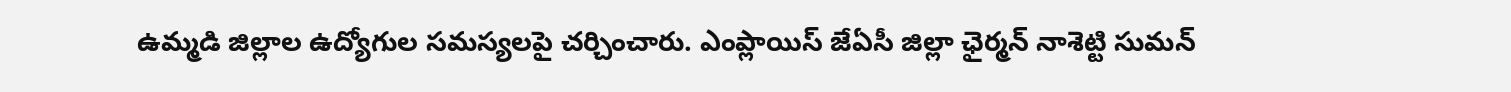ఉమ్మడి జిల్లాల ఉద్యోగుల సమస్యలపై చర్చించారు. ఎంప్లాయిస్ జేఏసీ జిల్లా ఛైర్మన్ నాశెట్టి సుమన్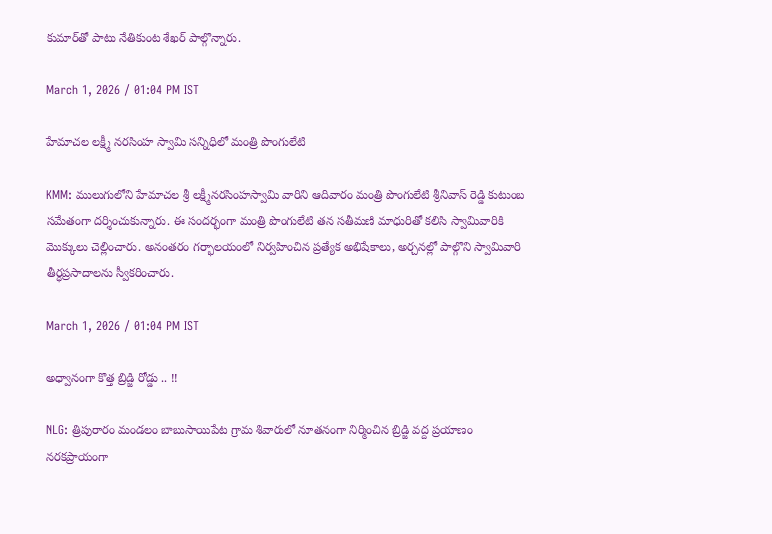కుమార్‌తో పాటు నేతికుంట శేఖర్ పాల్గొన్నారు.

March 1, 2026 / 01:04 PM IST

హేమాచల లక్ష్మీ నరసింహ స్వామి సన్నిధిలో మంత్రి పొంగులేటి

KMM: ములుగులోని హేమాచల శ్రీ లక్ష్మీనరసింహస్వామి వారిని ఆదివారం మంత్రి పొంగులేటి శ్రీనివాస్ రెడ్డి కుటుంబ సమేతంగా దర్శించుకున్నారు. ఈ సందర్భంగా మంత్రి పొంగులేటి తన సతీమణి మాధురితో కలిసి స్వామివారికి మొక్కులు చెల్లించారు. అనంతరం గర్భాలయంలో నిర్వహించిన ప్రత్యేక అభిషేకాలు, అర్చనల్లో పాల్గొని స్వామివారి తీర్ధప్రసాదాలను స్వీకరించారు.

March 1, 2026 / 01:04 PM IST

అధ్వానంగా కొత్త బ్రిడ్జి రోడ్డు .. !!

NLG: త్రిపురారం మండలం బాబుసాయిపేట గ్రామ శివారులో నూతనంగా నిర్మించిన బ్రిడ్జి వద్ద ప్రయాణం నరకప్రాయంగా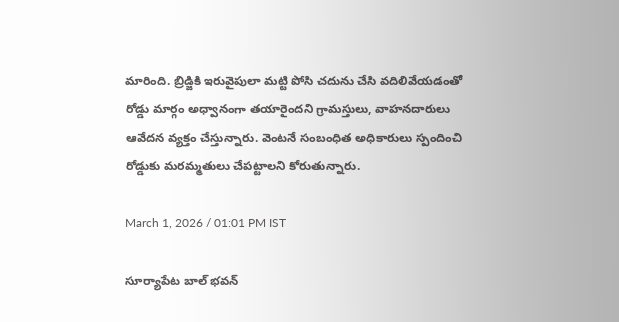మారింది. బ్రిడ్జికి ఇరువైపులా మట్టి పోసి చదును చేసి వదిలివేయడంతో రోడ్డు మార్గం అధ్వానంగా తయారైందని గ్రామస్తులు, వాహనదారులు ఆవేదన వ్యక్తం చేస్తున్నారు. వెంటనే సంబంధిత అధికారులు స్పందించి రోడ్డుకు మరమ్మతులు చేపట్టాలని కోరుతున్నారు.

March 1, 2026 / 01:01 PM IST

సూర్యాపేట బాల్ భవన్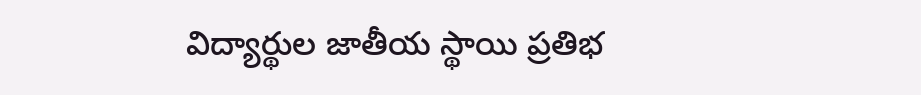విద్యార్థుల జాతీయ స్థాయి ప్రతిభ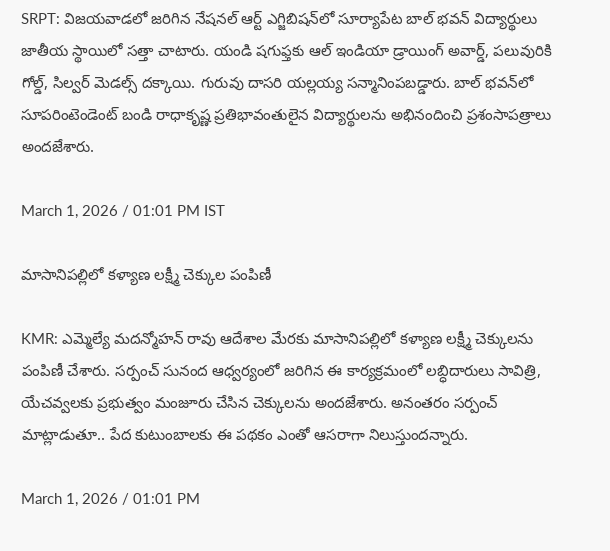SRPT: విజయవాడలో జరిగిన నేషనల్ ఆర్ట్ ఎగ్జిబిషన్‌లో సూర్యాపేట బాల్ భవన్ విద్యార్థులు జాతీయ స్థాయిలో సత్తా చాటారు. యండి షగుఫ్తకు ఆల్ ఇండియా డ్రాయింగ్ అవార్డ్, పలువురికి గోల్డ్, సిల్వర్ మెడల్స్ దక్కాయి. గురువు దాసరి యల్లయ్య సన్మానింపబడ్డారు. బాల్ భవన్‌లో సూపరింటెండెంట్ బండి రాధాకృష్ణ ప్రతిభావంతులైన విద్యార్థులను అభినందించి ప్రశంసాపత్రాలు అందజేశారు.

March 1, 2026 / 01:01 PM IST

మాసానిపల్లిలో కళ్యాణ లక్ష్మీ చెక్కుల పంపిణీ

KMR: ఎమ్మెల్యే మదన్మోహన్ రావు ఆదేశాల మేరకు మాసానిపల్లిలో కళ్యాణ లక్ష్మీ చెక్కులను పంపిణీ చేశారు. సర్పంచ్ సునంద ఆధ్వర్యంలో జరిగిన ఈ కార్యక్రమంలో లబ్ధిదారులు సావిత్రి, యేచవ్వలకు ప్రభుత్వం మంజూరు చేసిన చెక్కులను అందజేశారు. అనంతరం సర్పంచ్ మాట్లాడుతూ.. పేద కుటుంబాలకు ఈ పథకం ఎంతో ఆసరాగా నిలుస్తుందన్నారు.

March 1, 2026 / 01:01 PM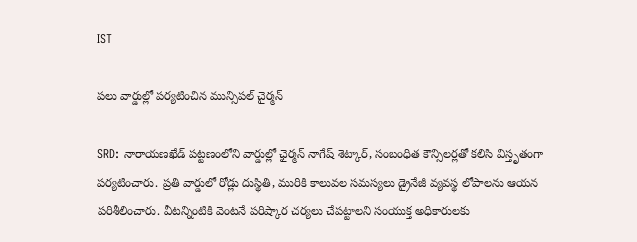IST

పలు వార్డుల్లో పర్యటించిన మున్సిపల్ చైర్మన్

SRD: నారాయణఖేడ్ పట్టణంలోని వార్డుల్లో ఛైర్మన్ నాగేష్ శెట్కార్, సంబంధిత కౌన్సిలర్లతో కలిసి విస్తృతంగా పర్యటించారు. ప్రతి వార్డులో రోడ్లు దుస్థితి, మురికి కాలువల సమస్యలు డ్రైనేజీ వ్యవస్థ లోపాలను ఆయన పరిశీలించారు. వీటన్నింటికి వెంటనే పరిష్కార చర్యలు చేపట్టాలని సంయుక్త అధికారులకు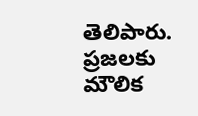తెలిపారు. ప్రజలకు మౌలిక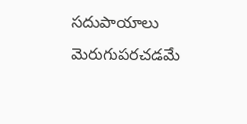సదుపాయాలు మెరుగుపరచడమే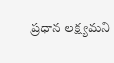ప్రధాన లక్ష్యమని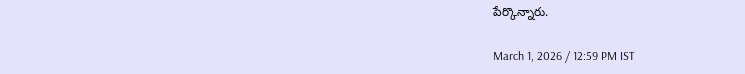పేర్కొన్నారు.

March 1, 2026 / 12:59 PM IST